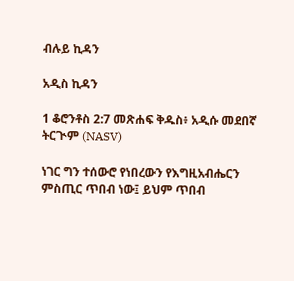ብሉይ ኪዳን

አዲስ ኪዳን

1 ቆሮንቶስ 2:7 መጽሐፍ ቅዱስ፥ አዲሱ መደበኛ ትርጒም (NASV)

ነገር ግን ተሰውሮ የነበረውን የእግዚአብሔርን ምስጢር ጥበብ ነው፤ ይህም ጥበብ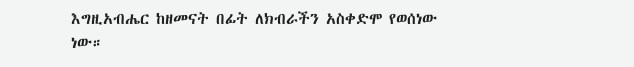እግዚአብሔር ከዘመናት በፊት ለክብራችን አስቀድሞ የወሰነው ነው።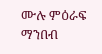ሙሉ ምዕራፍ ማንበብ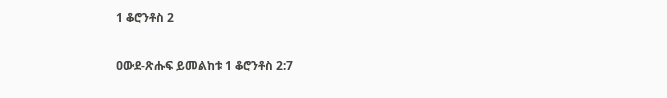1 ቆሮንቶስ 2

ዐውደ-ጽሑፍ ይመልከቱ 1 ቆሮንቶስ 2:7